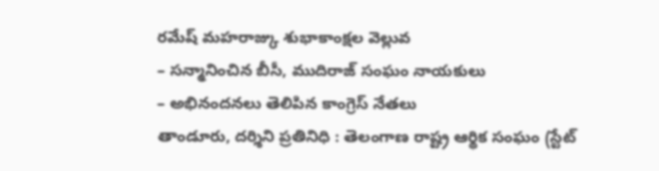రమేష్ మహరాజ్కు శుభాకాంక్షల వెల్లువ
– సన్మానించిన బీసీ, ముదిరాజ్ సంఘం నాయకులు
– అభినందనలు తెలిపిన కాంగ్రెస్ నేతలు
తాండూరు, దర్శిని ప్రతినిధి : తెలంగాణ రాష్ట్ర ఆర్థిక సంఘం (స్టేట్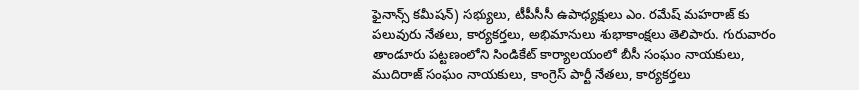ఫైనాన్స్ కమీషన్) సభ్యులు, టీపీసీసీ ఉపాధ్యక్షులు ఎం. రమేష్ మహరాజ్ కు పలువురు నేతలు, కార్యకర్తలు, అభిమానులు శుభాకాంక్షలు తెలిపారు. గురువారం తాండూరు పట్టణంలోని సిండికేట్ కార్యాలయంలో బీసీ సంఘం నాయకులు, ముదిరాజ్ సంఘం నాయకులు, కాంగ్రెస్ పార్టీ నేతలు, కార్యకర్తలు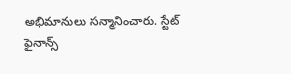అభిమానులు సన్మానించారు. స్టేట్ ఫైనాన్స్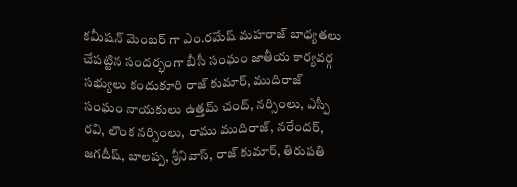కమీషన్ మెంబర్ గా ఎం.రమేష్ మహరాజ్ బాధ్యతలు చేపట్టిన సందర్భంగా బీసీ సంఘం జాతీయ కార్యవర్గ సభ్యులు కందుకూరి రాజ్ కుమార్, ముదిరాజ్ సంఘం నాయకులు ఉత్తమ్ చంద్, నర్సింలు, ఎస్పీ రవి, లొంక నర్సింలు, రాము ముదిరాజ్, నరేందర్, జగదీష్, బాలప్ప, శ్రీనివాస్, రాజ్ కుమార్, తిరుపతి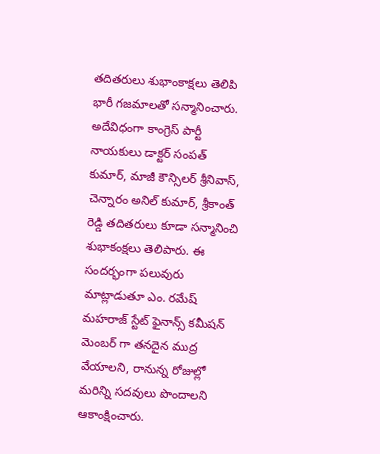తదితరులు శుభాంకాక్షలు తెలిపి భారీ గజమాలతో సన్మానించారు.
అదేవిధంగా కాంగ్రెస్ పార్టీ నాయకులు డాక్టర్ సంపత్ కుమార్, మాజీ కౌన్సిలర్ శ్రీనివాస్, చెన్నారం అనిల్ కుమార్, శ్రీకాంత్ రెడ్డి తదితరులు కూడా సన్మానించి శుభాకంక్షలు తెలిపారు. ఈ సందర్భంగా పలువురు మాట్లాడుతూ ఎం. రమేష్ మహరాజ్ స్టేట్ ఫైనాన్స్ కమీషన్ మెంబర్ గా తనదైన ముద్ర వేయాలని, రానున్న రోజుల్లో మరిన్ని సదవులు పొందాలని ఆకాంక్షించారు.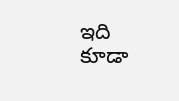ఇది కూడా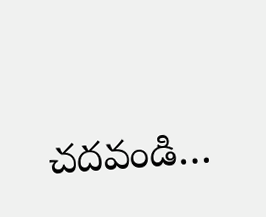చదవండి…